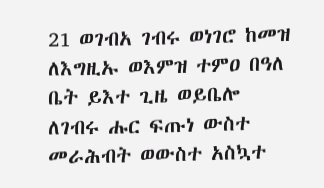21 ወገብአ ገብሩ ወነገሮ ከመዝ ለእግዚኡ ወእምዝ ተምዐ በዓለ ቤት ይእተ ጊዜ ወይቤሎ ለገብሩ ሑር ፍጡነ ውስተ መራሕብት ወውስተ አስኳተ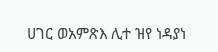ሀገር ወአምጽእ ሊተ ዝየ ነዳያነ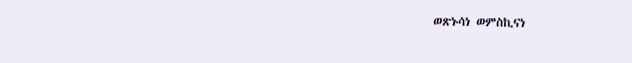ወጽኑሳነ ወምስኪናነ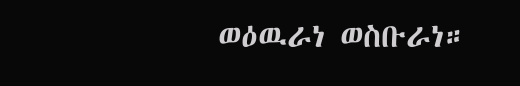ወዕዉራነ ወስቡራነ።